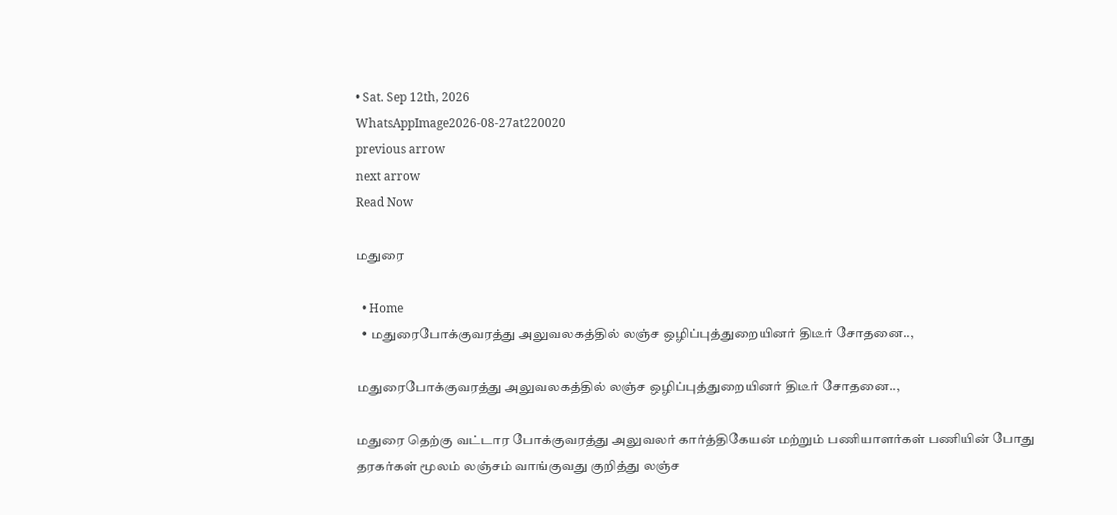• Sat. Sep 12th, 2026
WhatsAppImage2026-08-27at220020
previous arrow
next arrow
Read Now

மதுரை

  • Home
  • மதுரைபோக்குவரத்து அலுவலகத்தில் லஞ்ச ஒழிப்புத்துறையினர் திடீர் சோதனை..,

மதுரைபோக்குவரத்து அலுவலகத்தில் லஞ்ச ஒழிப்புத்துறையினர் திடீர் சோதனை..,

மதுரை தெற்கு வட்டார போக்குவரத்து அலுவலர் கார்த்திகேயன் மற்றும் பணியாளர்கள் பணியின் போது தரகர்கள் மூலம் லஞ்சம் வாங்குவது குறித்து லஞ்ச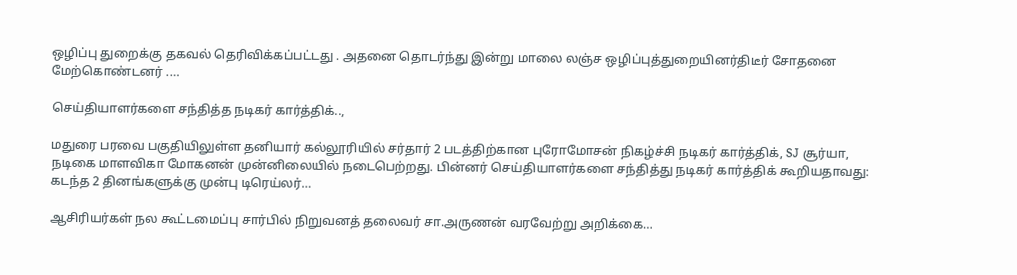ஒழிப்பு துறைக்கு தகவல் தெரிவிக்கப்பட்டது . அதனை தொடர்ந்து இன்று மாலை லஞ்ச ஒழிப்புத்துறையினர்திடீர் சோதனை மேற்கொண்டனர் .…

செய்தியாளர்களை சந்தித்த நடிகர் கார்த்திக்..,

மதுரை பரவை பகுதியிலுள்ள தனியார் கல்லூரியில் சர்தார் 2 படத்திற்கான புரோமோசன் நிகழ்ச்சி நடிகர் கார்த்திக், SJ சூர்யா, நடிகை மாளவிகா மோகனன் முன்னிலையில் நடைபெற்றது. பின்னர் செய்தியாளர்களை சந்தித்து நடிகர் கார்த்திக் கூறியதாவது: கடந்த 2 தினங்களுக்கு முன்பு டிரெய்லர்…

ஆசிரியர்கள் நல கூட்டமைப்பு சார்பில் நிறுவனத் தலைவர் சா.அருணன் வரவேற்று அறிக்கை…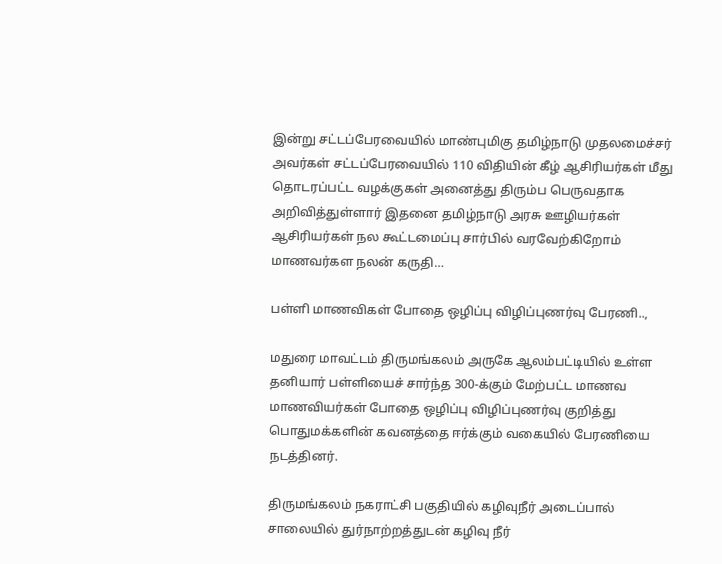இன்று சட்டப்பேரவையில் மாண்புமிகு தமிழ்நாடு முதலமைச்சர் அவர்கள் சட்டப்பேரவையில் 110 விதியின் கீழ் ஆசிரியர்கள் மீது தொடரப்பட்ட வழக்குகள் அனைத்து திரும்ப பெருவதாக அறிவித்துள்ளார் இதனை தமிழ்நாடு அரசு ஊழியர்கள் ஆசிரியர்கள் நல கூட்டமைப்பு சார்பில் வரவேற்கிறோம் மாணவர்கள நலன் கருதி…

பள்ளி மாணவிகள் போதை ஒழிப்பு விழிப்புணர்வு பேரணி..,

மதுரை மாவட்டம் திருமங்கலம் அருகே ஆலம்பட்டியில் உள்ள தனியார் பள்ளியைச் சார்ந்த 300-க்கும் மேற்பட்ட மாணவ மாணவியர்கள் போதை ஒழிப்பு விழிப்புணர்வு குறித்து பொதுமக்களின் கவனத்தை ஈர்க்கும் வகையில் பேரணியை நடத்தினர்.

திருமங்கலம் நகராட்சி பகுதியில் கழிவுநீர் அடைப்பால் சாலையில் துர்நாற்றத்துடன் கழிவு நீர்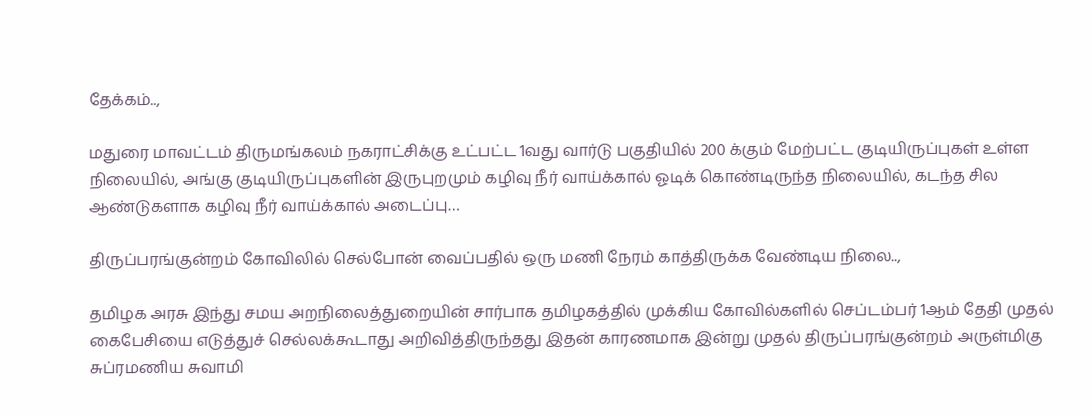தேக்கம்..,

மதுரை மாவட்டம் திருமங்கலம் நகராட்சிக்கு உட்பட்ட 1வது வார்டு பகுதியில் 200 க்கும் மேற்பட்ட குடியிருப்புகள் உள்ள நிலையில், அங்கு குடியிருப்புகளின் இருபுறமும் கழிவு நீர் வாய்க்கால் ஓடிக் கொண்டிருந்த நிலையில், கடந்த சில ஆண்டுகளாக கழிவு நீர் வாய்க்கால் அடைப்பு…

திருப்பரங்குன்றம் கோவிலில் செல்போன் வைப்பதில் ஒரு மணி நேரம் காத்திருக்க வேண்டிய நிலை..,

தமிழக அரசு இந்து சமய அறநிலைத்துறையின் சார்பாக தமிழகத்தில் முக்கிய கோவில்களில் செப்டம்பர் 1ஆம் தேதி முதல் கைபேசியை எடுத்துச் செல்லக்கூடாது அறிவித்திருந்தது இதன் காரணமாக இன்று முதல் திருப்பரங்குன்றம் அருள்மிகு சுப்ரமணிய சுவாமி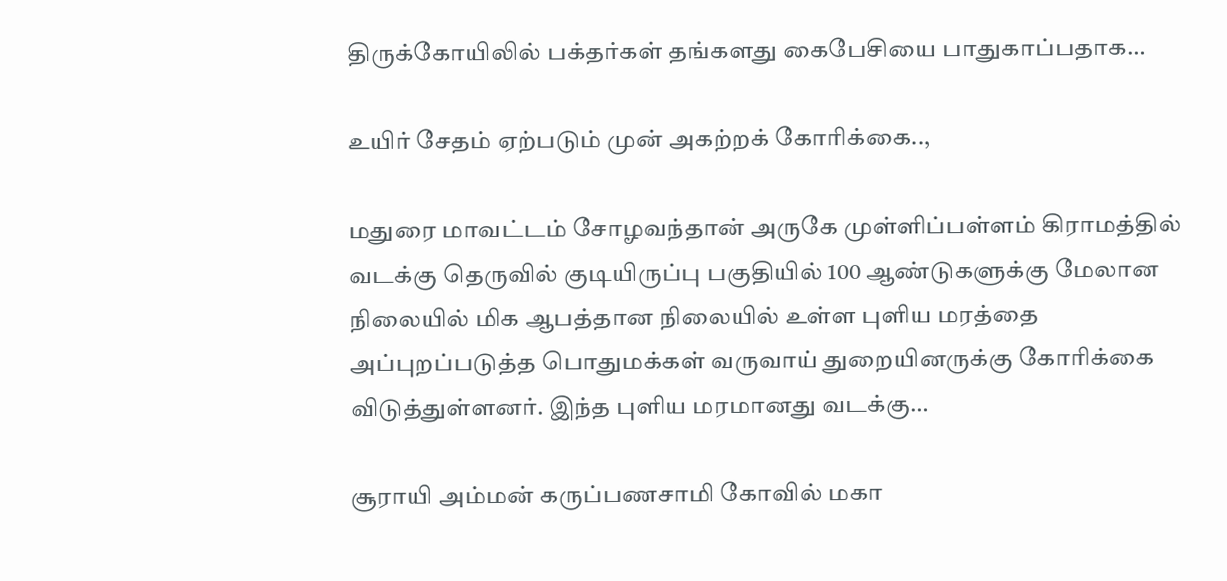திருக்கோயிலில் பக்தர்கள் தங்களது கைபேசியை பாதுகாப்பதாக…

உயிர் சேதம் ஏற்படும் முன் அகற்றக் கோரிக்கை..,

மதுரை மாவட்டம் சோழவந்தான் அருகே முள்ளிப்பள்ளம் கிராமத்தில் வடக்கு தெருவில் குடியிருப்பு பகுதியில் 100 ஆண்டுகளுக்கு மேலான நிலையில் மிக ஆபத்தான நிலையில் உள்ள புளிய மரத்தை அப்புறப்படுத்த பொதுமக்கள் வருவாய் துறையினருக்கு கோரிக்கை விடுத்துள்ளனர். இந்த புளிய மரமானது வடக்கு…

சூராயி அம்மன் கருப்பணசாமி கோவில் மகா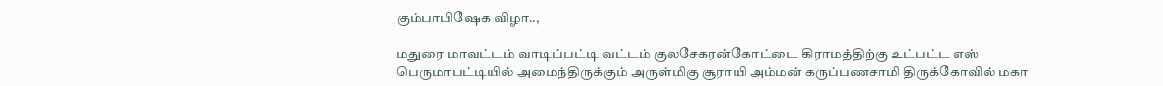கும்பாபிஷேக விழா..,

மதுரை மாவட்டம் வாடிப்பட்டி வட்டம் குலசேகரன்கோட்டை கிராமத்திற்கு உட்பட்ட எஸ் பெருமாபட்டியில் அமைந்திருக்கும் அருள்மிகு சூராயி அம்மன் கருப்பணசாமி திருக்கோவில் மகா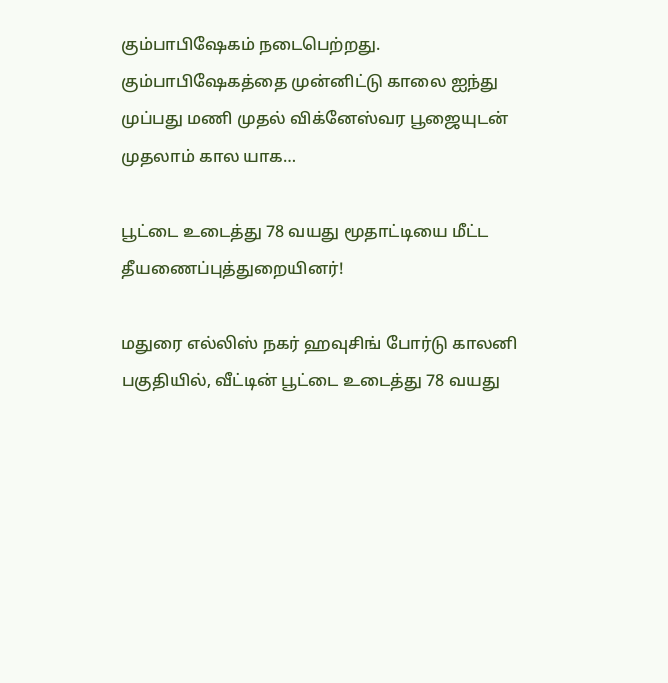கும்பாபிஷேகம் நடைபெற்றது. கும்பாபிஷேகத்தை முன்னிட்டு காலை ஐந்து முப்பது மணி முதல் விக்னேஸ்வர பூஜையுடன் முதலாம் கால யாக…

பூட்டை உடைத்து 78 வயது மூதாட்டியை மீட்ட தீயணைப்புத்துறையினர்!

மதுரை எல்லிஸ் நகர் ஹவுசிங் போர்டு காலனி பகுதியில், வீட்டின் பூட்டை உடைத்து 78 வயது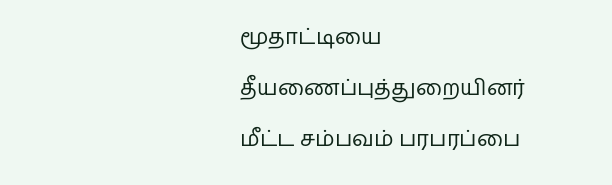மூதாட்டியை தீயணைப்புத்துறையினர் மீட்ட சம்பவம் பரபரப்பை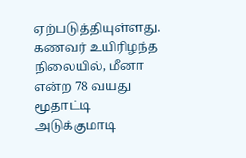ஏற்படுத்தியுள்ளது. கணவர் உயிரிழந்த நிலையில், மீனா என்ற 78 வயது மூதாட்டி அடுக்குமாடி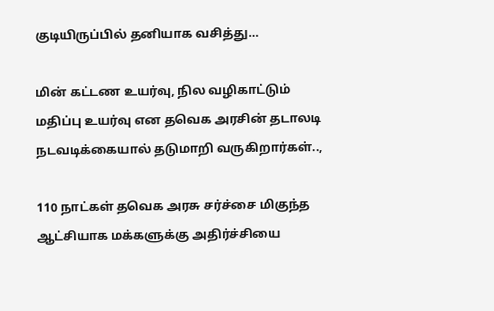குடியிருப்பில் தனியாக வசித்து…

மின் கட்டண உயர்வு, நில வழிகாட்டும் மதிப்பு உயர்வு என தவெக அரசின் தடாலடி நடவடிக்கையால் தடுமாறி வருகிறார்கள்..,

110 நாட்கள் தவெக அரசு சர்ச்சை மிகுந்த ஆட்சியாக மக்களுக்கு அதிர்ச்சியை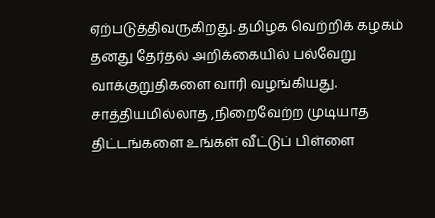ஏற்படுத்திவருகிறது. தமிழக வெற்றிக் கழகம் தனது தேர்தல் அறிக்கையில் பல்வேறு வாக்குறுதிகளை வாரி வழங்கியது. சாத்தியமில்லாத ,நிறைவேற்ற முடியாத திட்டங்களை உங்கள் வீட்டுப் பிள்ளை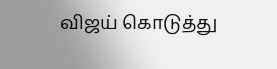விஜய் கொடுத்து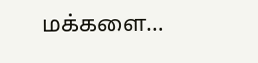மக்களை…